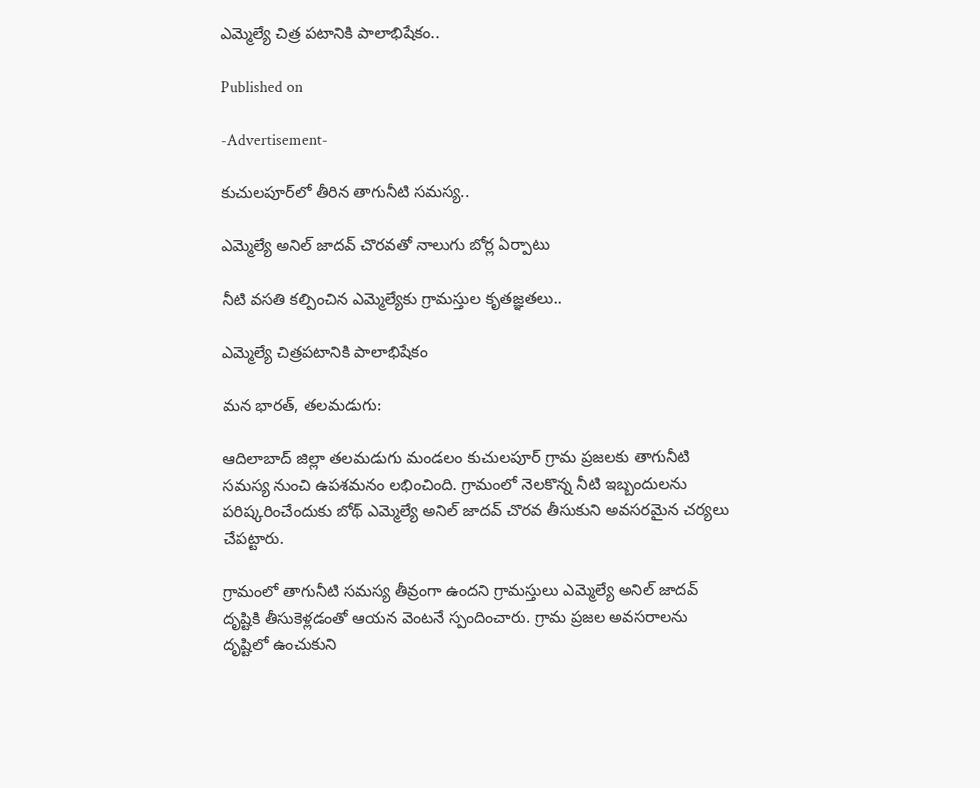ఎమ్మెల్యే చిత్ర పటానికి పాలాభిషేకం..

Published on

-Advertisement-

కుచులపూర్‌లో తీరిన తాగునీటి సమస్య..

ఎమ్మెల్యే అనిల్ జాదవ్ చొరవతో నాలుగు బోర్ల ఏర్పాటు

నీటి వసతి కల్పించిన ఎమ్మెల్యేకు గ్రామస్తుల కృతజ్ఞతలు..

ఎమ్మెల్యే చిత్రపటానికి పాలాభిషేకం

మన భారత్, తలమడుగు:

ఆదిలాబాద్ జిల్లా తలమడుగు మండలం కుచులపూర్ గ్రామ ప్రజలకు తాగునీటి సమస్య నుంచి ఉపశమనం లభించింది. గ్రామంలో నెలకొన్న నీటి ఇబ్బందులను పరిష్కరించేందుకు బోథ్ ఎమ్మెల్యే అనిల్ జాదవ్ చొరవ తీసుకుని అవసరమైన చర్యలు చేపట్టారు.

గ్రామంలో తాగునీటి సమస్య తీవ్రంగా ఉందని గ్రామస్తులు ఎమ్మెల్యే అనిల్ జాదవ్ దృష్టికి తీసుకెళ్లడంతో ఆయన వెంటనే స్పందించారు. గ్రామ ప్రజల అవసరాలను దృష్టిలో ఉంచుకుని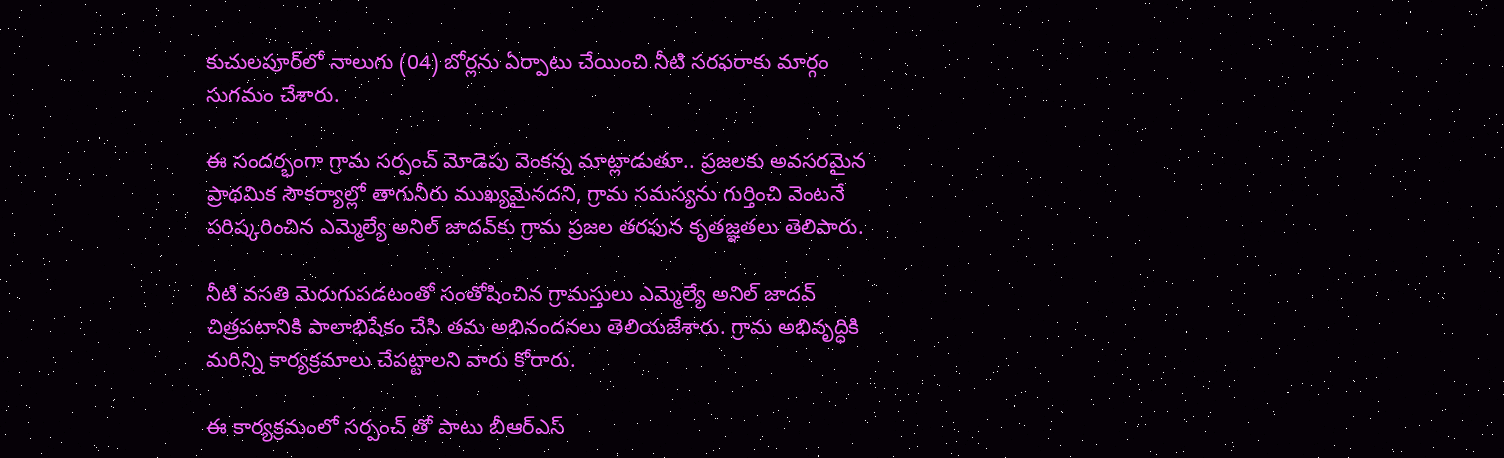కుచులపూర్‌లో నాలుగు (04) బోర్లను ఏర్పాటు చేయించి నీటి సరఫరాకు మార్గం సుగమం చేశారు.

ఈ సందర్భంగా గ్రామ సర్పంచ్ మోడెపు వెంకన్న మాట్లాడుతూ.. ప్రజలకు అవసరమైన ప్రాథమిక సౌకర్యాల్లో తాగునీరు ముఖ్యమైనదని, గ్రామ సమస్యను గుర్తించి వెంటనే పరిష్కరించిన ఎమ్మెల్యే అనిల్ జాదవ్‌కు గ్రామ ప్రజల తరఫున కృతజ్ఞతలు తెలిపారు.

నీటి వసతి మెరుగుపడటంతో సంతోషించిన గ్రామస్తులు ఎమ్మెల్యే అనిల్ జాదవ్ చిత్రపటానికి పాలాభిషేకం చేసి తమ అభినందనలు తెలియజేశారు. గ్రామ అభివృద్ధికి మరిన్ని కార్యక్రమాలు చేపట్టాలని వారు కోరారు.

ఈ కార్యక్రమంలో సర్పంచ్ తో పాటు బీఆర్ఎస్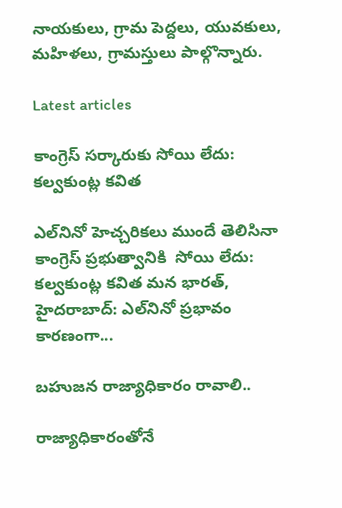నాయకులు, గ్రామ పెద్దలు, యువకులు, మహిళలు, గ్రామస్తులు పాల్గొన్నారు.

Latest articles

కాంగ్రెస్ సర్కారుకు సోయి లేదు: కల్వకుంట్ల కవిత

ఎల్‌నినో హెచ్చరికలు ముందే తెలిసినా కాంగ్రెస్ ప్రభుత్వానికి  సోయి లేదు: కల్వకుంట్ల కవిత మన భారత్, హైదరాబాద్: ఎల్‌నినో ప్రభావం కారణంగా...

బహుజన రాజ్యాధికారం రావాలి..

రాజ్యాధికారంతోనే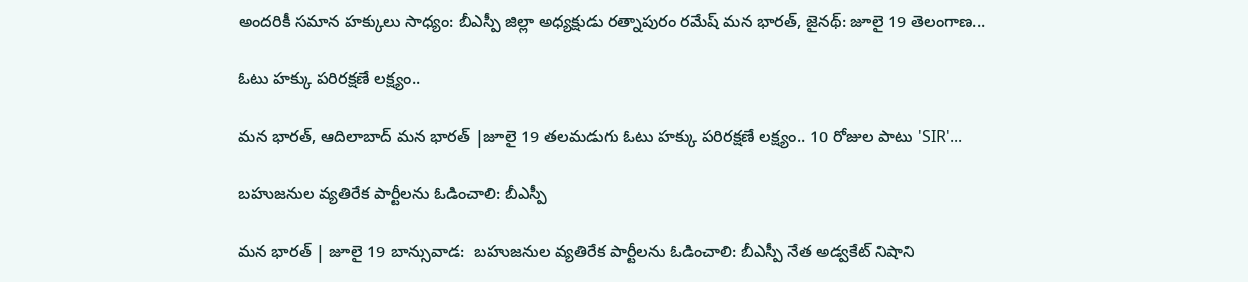అందరికీ సమాన హక్కులు సాధ్యం: బీఎస్పీ జిల్లా అధ్యక్షుడు రత్నాపురం రమేష్ మన భారత్, జైనథ్: జూలై 19 తెలంగాణ...

ఓటు హక్కు పరిరక్షణే లక్ష్యం..

మన భారత్, ఆదిలాబాద్ మన భారత్ |జూలై 19 తలమడుగు ఓటు హక్కు పరిరక్షణే లక్ష్యం.. 10 రోజుల పాటు 'SIR'...

బహుజనుల వ్యతిరేక పార్టీలను ఓడించాలి: బీఎస్పీ

మన భారత్ | జూలై 19 బాన్సువాడ:  బహుజనుల వ్యతిరేక పార్టీలను ఓడించాలి: బీఎస్పీ నేత అడ్వకేట్ నిషాని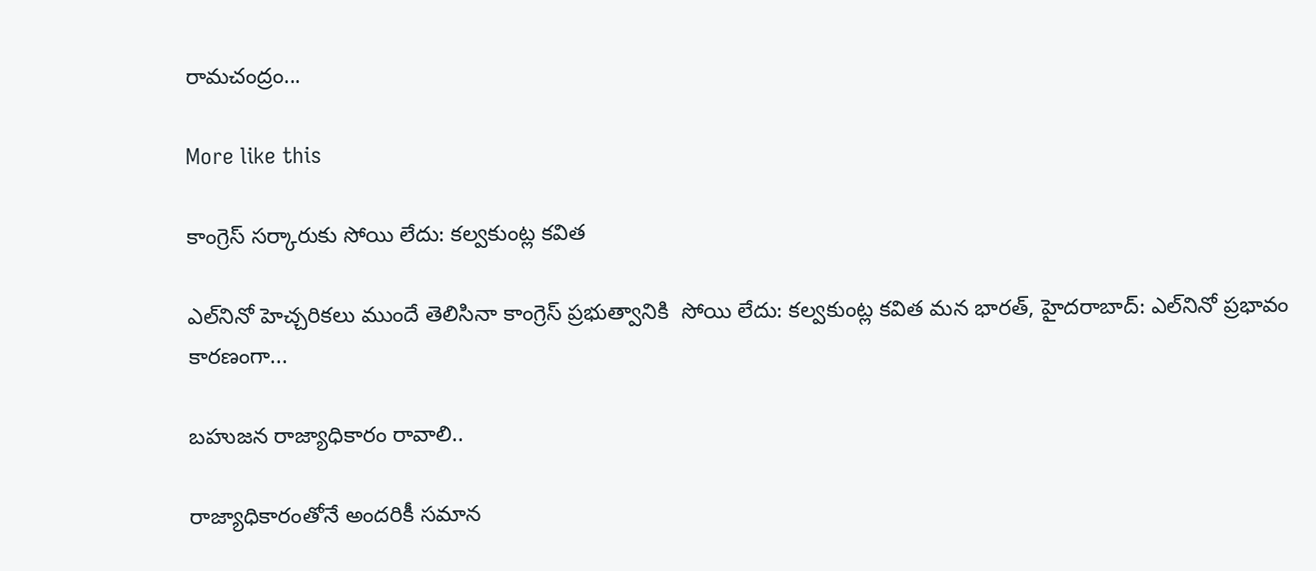రామచంద్రం...

More like this

కాంగ్రెస్ సర్కారుకు సోయి లేదు: కల్వకుంట్ల కవిత

ఎల్‌నినో హెచ్చరికలు ముందే తెలిసినా కాంగ్రెస్ ప్రభుత్వానికి  సోయి లేదు: కల్వకుంట్ల కవిత మన భారత్, హైదరాబాద్: ఎల్‌నినో ప్రభావం కారణంగా...

బహుజన రాజ్యాధికారం రావాలి..

రాజ్యాధికారంతోనే అందరికీ సమాన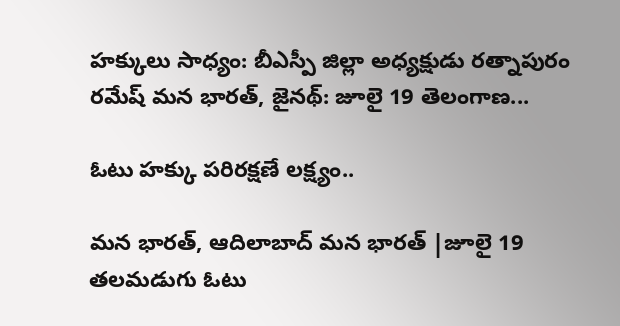హక్కులు సాధ్యం: బీఎస్పీ జిల్లా అధ్యక్షుడు రత్నాపురం రమేష్ మన భారత్, జైనథ్: జూలై 19 తెలంగాణ...

ఓటు హక్కు పరిరక్షణే లక్ష్యం..

మన భారత్, ఆదిలాబాద్ మన భారత్ |జూలై 19 తలమడుగు ఓటు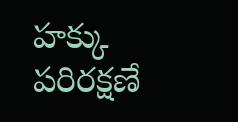హక్కు పరిరక్షణే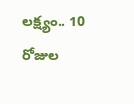లక్ష్యం.. 10 రోజుల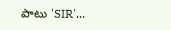పాటు 'SIR'...